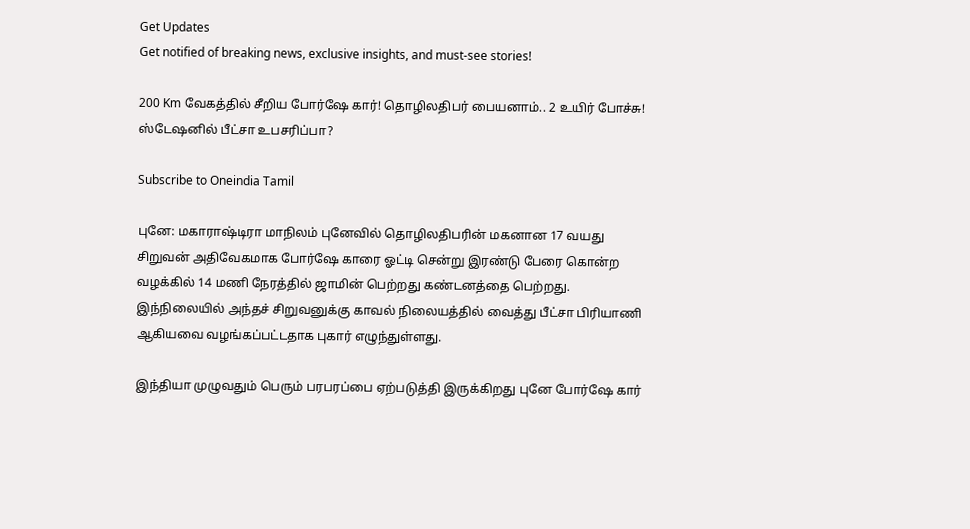Get Updates
Get notified of breaking news, exclusive insights, and must-see stories!

200 Km வேகத்தில் சீறிய போர்ஷே கார்! தொழிலதிபர் பையனாம்.. 2 உயிர் போச்சு! ஸ்டேஷனில் பீட்சா உபசரிப்பா?

Subscribe to Oneindia Tamil

புனே: மகாராஷ்டிரா மாநிலம் புனேவில் தொழிலதிபரின் மகனான 17 வயது சிறுவன் அதிவேகமாக போர்ஷே காரை ஓட்டி சென்று இரண்டு பேரை கொன்ற வழக்கில் 14 மணி நேரத்தில் ஜாமின் பெற்றது கண்டனத்தை பெற்றது. இந்நிலையில் அந்தச் சிறுவனுக்கு காவல் நிலையத்தில் வைத்து பீட்சா பிரியாணி ஆகியவை வழங்கப்பட்டதாக புகார் எழுந்துள்ளது.

இந்தியா முழுவதும் பெரும் பரபரப்பை ஏற்படுத்தி இருக்கிறது புனே போர்ஷே கார்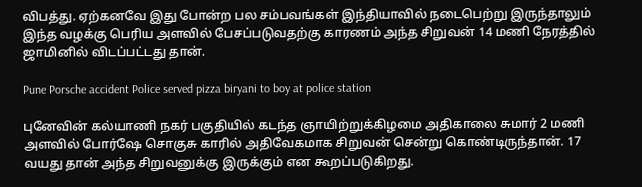விபத்து. ஏற்கனவே இது போன்ற பல சம்பவங்கள் இந்தியாவில் நடைபெற்று இருந்தாலும் இந்த வழக்கு பெரிய அளவில் பேசப்படுவதற்கு காரணம் அந்த சிறுவன் 14 மணி நேரத்தில் ஜாமினில் விடப்பட்டது தான்.

Pune Porsche accident Police served pizza biryani to boy at police station

புனேவின் கல்யாணி நகர் பகுதியில் கடந்த ஞாயிற்றுக்கிழமை அதிகாலை சுமார் 2 மணி அளவில் போர்ஷே சொகுசு காரில் அதிவேகமாக சிறுவன் சென்று கொண்டிருந்தான். 17 வயது தான் அந்த சிறுவனுக்கு இருக்கும் என கூறப்படுகிறது.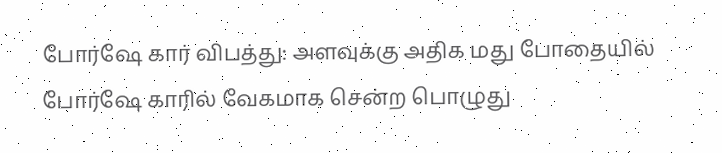போர்ஷே கார் விபத்து: அளவுக்கு அதிக மது போதையில் போர்ஷே காரில் வேகமாக சென்ற பொழுது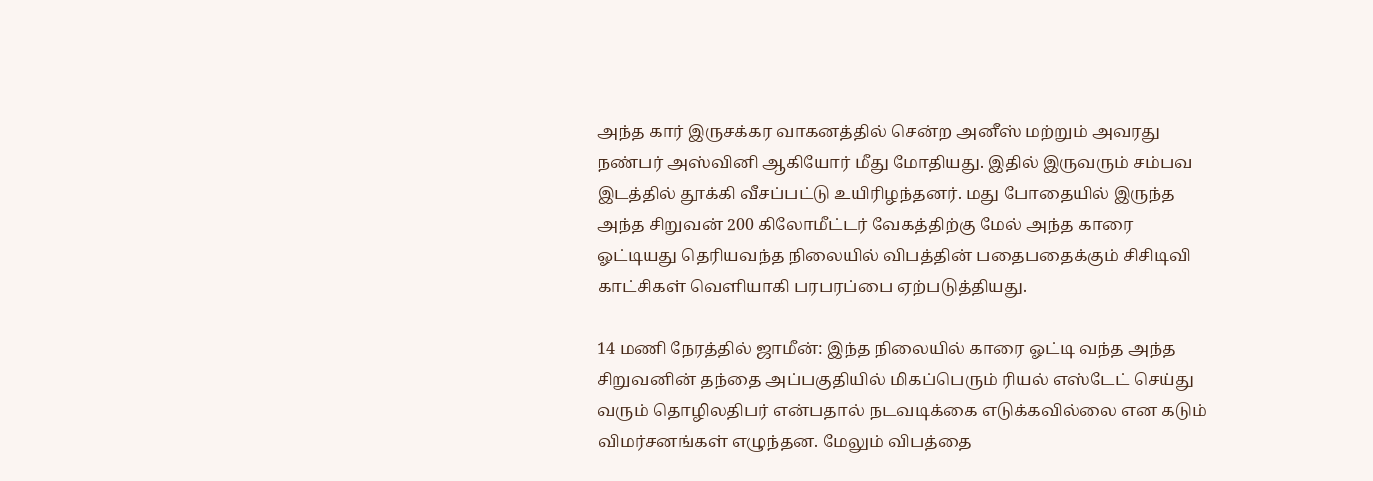அந்த கார் இருசக்கர வாகனத்தில் சென்ற அனீஸ் மற்றும் அவரது நண்பர் அஸ்வினி ஆகியோர் மீது மோதியது. இதில் இருவரும் சம்பவ இடத்தில் தூக்கி வீசப்பட்டு உயிரிழந்தனர். மது போதையில் இருந்த அந்த சிறுவன் 200 கிலோமீட்டர் வேகத்திற்கு மேல் அந்த காரை ஓட்டியது தெரியவந்த நிலையில் விபத்தின் பதைபதைக்கும் சிசிடிவி காட்சிகள் வெளியாகி பரபரப்பை ஏற்படுத்தியது.

14 மணி நேரத்தில் ஜாமீன்: இந்த நிலையில் காரை ஓட்டி வந்த அந்த சிறுவனின் தந்தை அப்பகுதியில் மிகப்பெரும் ரியல் எஸ்டேட் செய்து வரும் தொழிலதிபர் என்பதால் நடவடிக்கை எடுக்கவில்லை என கடும் விமர்சனங்கள் எழுந்தன. மேலும் விபத்தை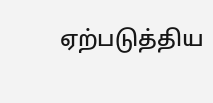ஏற்படுத்திய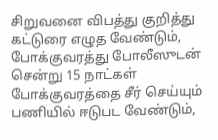சிறுவனை விபத்து குறித்து கட்டுரை எழுத வேண்டும், போக்குவரத்து போலீஸுடன் சென்று 15 நாட்கள் போக்குவரத்தை சீர் செய்யும் பணியில் ஈடுபட வேண்டும்,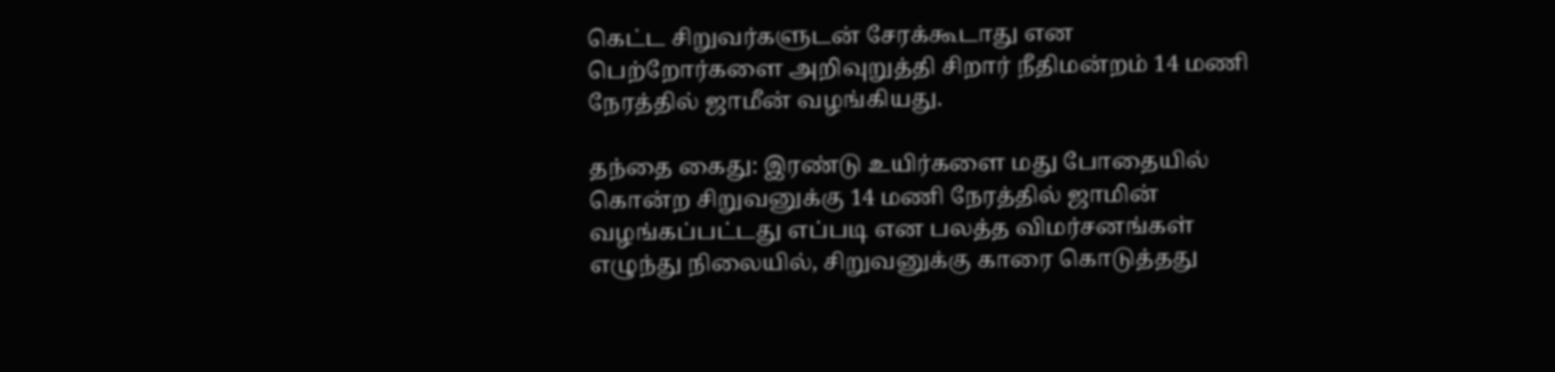கெட்ட சிறுவர்களுடன் சேரக்கூடாது என பெற்றோர்களை அறிவுறுத்தி சிறார் நீதிமன்றம் 14 மணி நேரத்தில் ஜாமீன் வழங்கியது.

தந்தை கைது: இரண்டு உயிர்களை மது போதையில் கொன்ற சிறுவனுக்கு 14 மணி நேரத்தில் ஜாமின் வழங்கப்பட்டது எப்படி என பலத்த விமர்சனங்கள் எழுந்து நிலையில், சிறுவனுக்கு காரை கொடுத்தது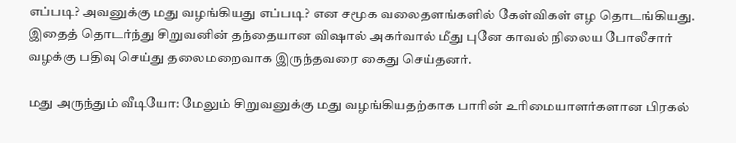எப்படி? அவனுக்கு மது வழங்கியது எப்படி? என சமூக வலைதளங்களில் கேள்விகள் எழ தொடங்கியது. இதைத் தொடர்ந்து சிறுவனின் தந்தையான விஷால் அகர்வால் மீது புனே காவல் நிலைய போலீசார் வழக்கு பதிவு செய்து தலைமறைவாக இருந்தவரை கைது செய்தனர்.

மது அருந்தும் வீடியோ: மேலும் சிறுவனுக்கு மது வழங்கியதற்காக பாரின் உரிமையாளர்களான பிரகல்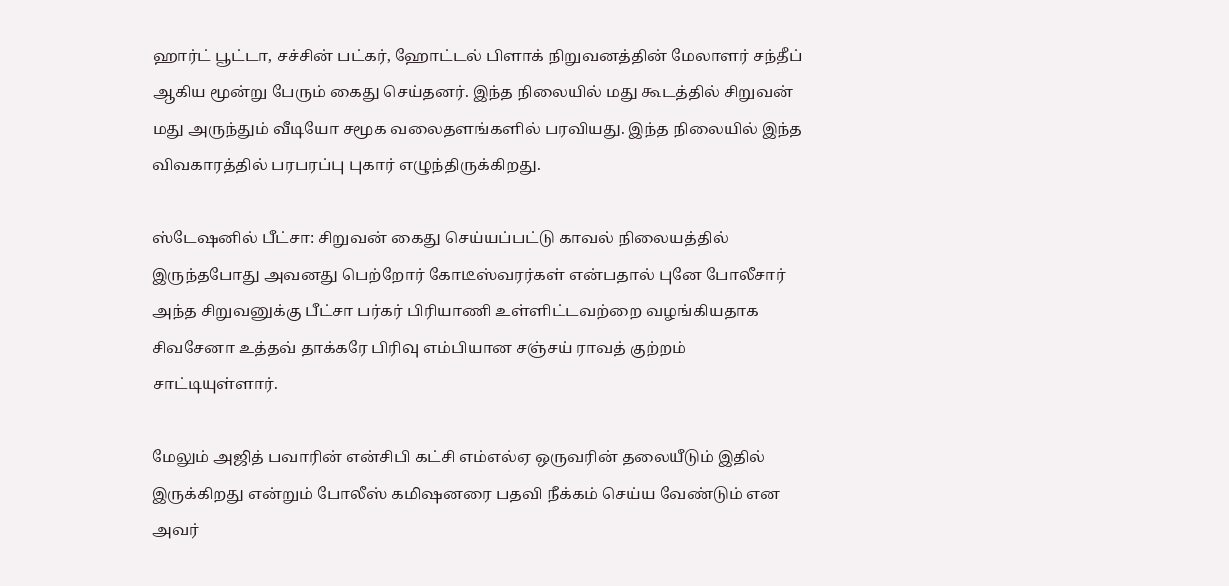ஹார்ட் பூட்டா, சச்சின் பட்கர், ஹோட்டல் பிளாக் நிறுவனத்தின் மேலாளர் சந்தீப் ஆகிய மூன்று பேரும் கைது செய்தனர். இந்த நிலையில் மது கூடத்தில் சிறுவன் மது அருந்தும் வீடியோ சமூக வலைதளங்களில் பரவியது. இந்த நிலையில் இந்த விவகாரத்தில் பரபரப்பு புகார் எழுந்திருக்கிறது.

ஸ்டேஷனில் பீட்சா: சிறுவன் கைது செய்யப்பட்டு காவல் நிலையத்தில் இருந்தபோது அவனது பெற்றோர் கோடீஸ்வரர்கள் என்பதால் புனே போலீசார் அந்த சிறுவனுக்கு பீட்சா பர்கர் பிரியாணி உள்ளிட்டவற்றை வழங்கியதாக சிவசேனா உத்தவ் தாக்கரே பிரிவு எம்பியான சஞ்சய் ராவத் குற்றம் சாட்டியுள்ளார்.

மேலும் அஜித் பவாரின் என்சிபி கட்சி எம்எல்ஏ ஒருவரின் தலையீடும் இதில் இருக்கிறது என்றும் போலீஸ் கமிஷனரை பதவி நீக்கம் செய்ய வேண்டும் என அவர்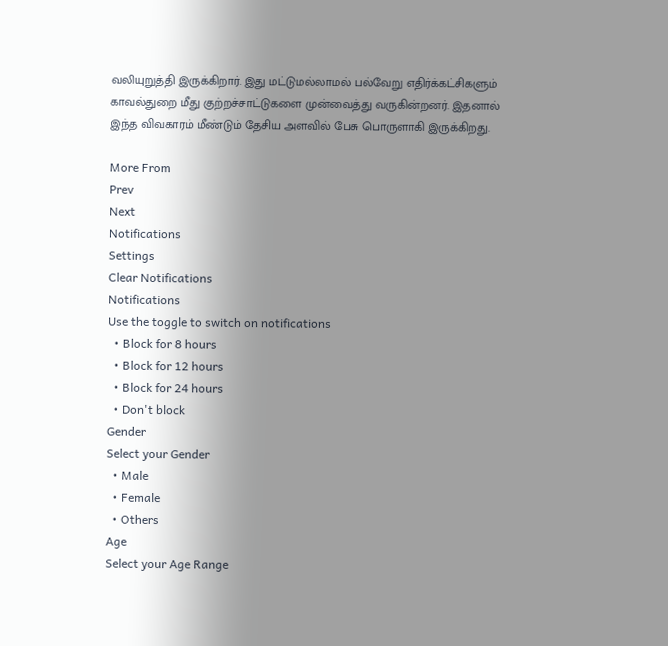வலியுறுத்தி இருக்கிறார். இது மட்டுமல்லாமல் பல்வேறு எதிர்க்கட்சிகளும் காவல்துறை மீது குற்றச்சாட்டுகளை முன்வைத்து வருகின்றனர். இதனால் இந்த விவகாரம் மீண்டும் தேசிய அளவில் பேசு பொருளாகி இருக்கிறது.

More From
Prev
Next
Notifications
Settings
Clear Notifications
Notifications
Use the toggle to switch on notifications
  • Block for 8 hours
  • Block for 12 hours
  • Block for 24 hours
  • Don't block
Gender
Select your Gender
  • Male
  • Female
  • Others
Age
Select your Age Range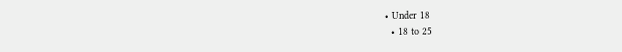• Under 18
  • 18 to 25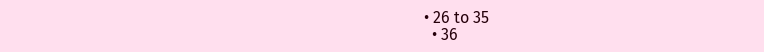• 26 to 35
  • 36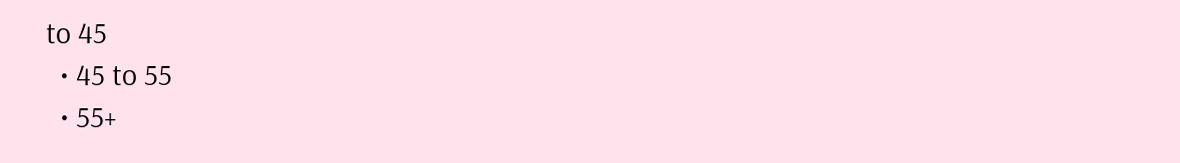to 45
  • 45 to 55
  • 55+